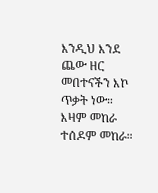እንዲህ እንደ ጨው ዘር መበተናችን እኮ ጥቃት ነው። እዛም መከራ ተሰዶም መከራ።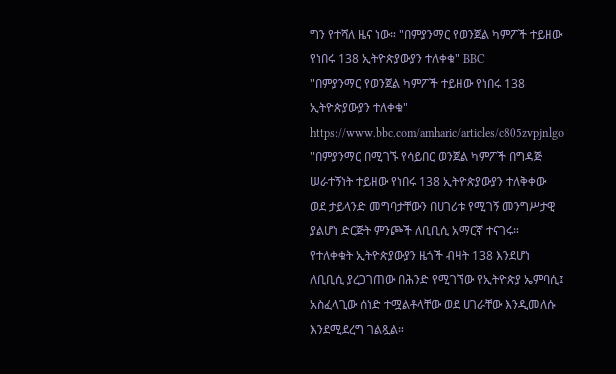ግን የተሻለ ዜና ነው። "በምያንማር የወንጀል ካምፖች ተይዘው የነበሩ 138 ኢትዮጵያውያን ተለቀቁ" BBC
"በምያንማር የወንጀል ካምፖች ተይዘው የነበሩ 138 ኢትዮጵያውያን ተለቀቁ"
https://www.bbc.com/amharic/articles/c805zvpjnlgo
"በምያንማር በሚገኙ የሳይበር ወንጀል ካምፖች በግዳጅ ሠራተኝነት ተይዘው የነበሩ 138 ኢትዮጵያውያን ተለቅቀው ወደ ታይላንድ መግባታቸውን በሀገሪቱ የሚገኝ መንግሥታዊ ያልሆነ ድርጅት ምንጮች ለቢቢሲ አማርኛ ተናገሩ።
የተለቀቁት ኢትዮጵያውያን ዜጎች ብዛት 138 እንደሆነ ለቢቢሲ ያረጋገጠው በሕንድ የሚገኘው የኢትዮጵያ ኤምባሲ፤ አስፈላጊው ሰነድ ተሟልቶላቸው ወደ ሀገራቸው እንዲመለሱ እንደሚደረግ ገልጿል።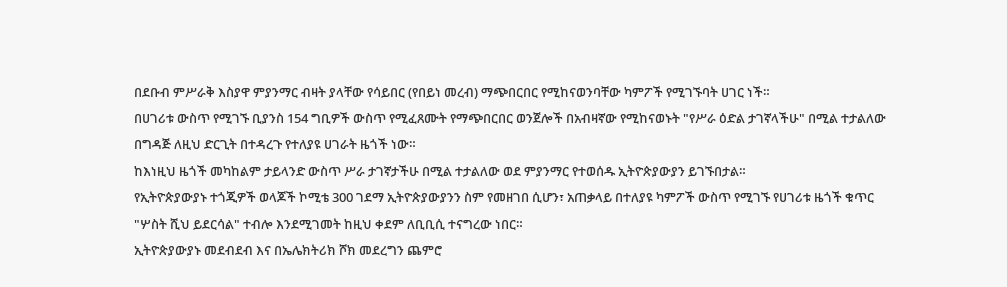በደቡብ ምሥራቅ እስያዋ ምያንማር ብዛት ያላቸው የሳይበር (የበይነ መረብ) ማጭበርበር የሚከናወንባቸው ካምፖች የሚገኙባት ሀገር ነች።
በሀገሪቱ ውስጥ የሚገኙ ቢያንስ 154 ግቢዎች ውስጥ የሚፈጸሙት የማጭበርበር ወንጀሎች በአብዛኛው የሚከናወኑት "የሥራ ዕድል ታገኛላችሁ" በሚል ተታልለው በግዳጅ ለዚህ ድርጊት በተዳረጉ የተለያዩ ሀገራት ዜጎች ነው።
ከእነዚህ ዜጎች መካከልም ታይላንድ ውስጥ ሥራ ታገኛታችሁ በሚል ተታልለው ወደ ምያንማር የተወሰዱ ኢትዮጵያውያን ይገኙበታል።
የኢትዮጵያውያኑ ተጎጂዎች ወላጆች ኮሚቴ 300 ገደማ ኢትዮጵያውያንን ስም የመዘገበ ሲሆን፣ አጠቃላይ በተለያዩ ካምፖች ውስጥ የሚገኙ የሀገሪቱ ዜጎች ቁጥር "ሦስት ሺህ ይደርሳል" ተብሎ እንደሚገመት ከዚህ ቀደም ለቢቢሲ ተናግረው ነበር።
ኢትዮጵያውያኑ መደብደብ እና በኤሌክትሪክ ሾክ መደረግን ጨምሮ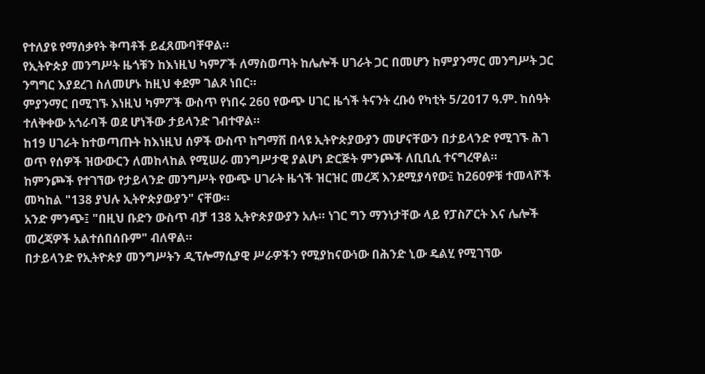የተለያዩ የማሰቃየት ቅጣቶች ይፈጸሙባቸዋል።
የኢትዮጵያ መንግሥት ዜጎቹን ከእነዚህ ካምፖች ለማስወጣት ከሌሎች ሀገራት ጋር በመሆን ከምያንማር መንግሥት ጋር ንግግር እያደረገ ስለመሆኑ ከዚህ ቀደም ገልጾ ነበር።
ምያንማር በሚገኙ እነዚህ ካምፖች ውስጥ የነበሩ 260 የውጭ ሀገር ዜጎች ትናንት ረቡዕ የካቲት 5/2017 ዓ.ም. ከሰዓት ተለቅቀው አጎራባች ወደ ሆነችው ታይላንድ ገብተዋል።
ከ19 ሀገራት ከተወጣጡት ከእነዚህ ሰዎች ውስጥ ከግማሽ በላዩ ኢትዮጵያውያን መሆናቸውን በታይላንድ የሚገኙ ሕገ ወጥ የሰዎች ዝውውርን ለመከላከል የሚሠራ መንግሥታዊ ያልሆነ ድርጅት ምንጮች ለቢቢሲ ተናግረዋል።
ከምንጮች የተገኘው የታይላንድ መንግሥት የውጭ ሀገራት ዜጎች ዝርዝር መረጃ እንደሚያሳየው፤ ከ260ዎቹ ተመላሾች መካከል "138 ያህሉ ኢትዮጵያውያን" ናቸው።
አንድ ምንጭ፤ "በዚህ ቡድን ውስጥ ብቻ 138 ኢትዮጵያውያን አሉ። ነገር ግን ማንነታቸው ላይ የፓስፖርት እና ሌሎች መረጃዎች አልተሰበሰቡም" ብለዋል።
በታይላንድ የኢትዮጵያ መንግሥትን ዲፕሎማሲያዊ ሥራዎችን የሚያከናውነው በሕንድ ኒው ዴልሂ የሚገኘው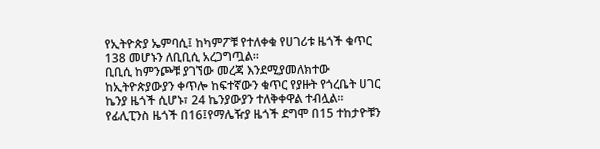የኢትዮጵያ ኤምባሲ፤ ከካምፖቹ የተለቀቁ የሀገሪቱ ዜጎች ቁጥር 138 መሆኑን ለቢቢሲ አረጋግጧል።
ቢቢሲ ከምንጮቹ ያገኘው መረጃ እንደሚያመለክተው ከኢትዮጵያውያን ቀጥሎ ከፍተኛውን ቁጥር የያዙት የጎረቤት ሀገር ኬንያ ዜጎች ሲሆኑ፣ 24 ኬንያውያን ተለቅቀዋል ተብሏል።
የፊሊፒንስ ዜጎች በ16፤የማሌዥያ ዜጎች ደግሞ በ15 ተከታዮቹን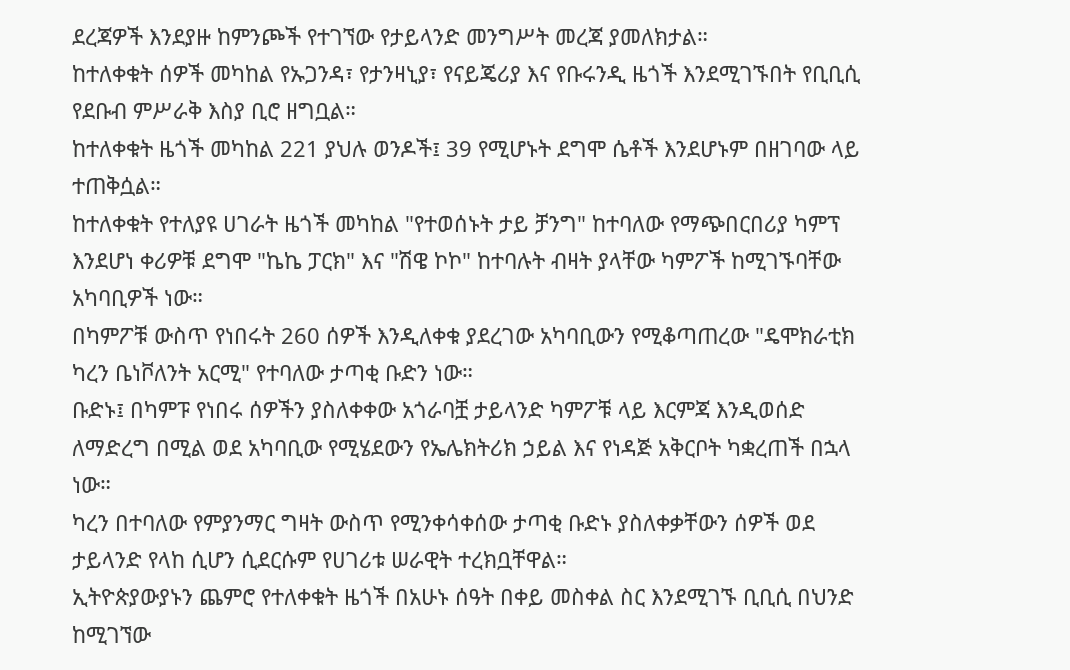ደረጃዎች እንደያዙ ከምንጮች የተገኘው የታይላንድ መንግሥት መረጃ ያመለክታል።
ከተለቀቁት ሰዎች መካከል የኡጋንዳ፣ የታንዛኒያ፣ የናይጄሪያ እና የቡሩንዲ ዜጎች እንደሚገኙበት የቢቢሲ የደቡብ ምሥራቅ እስያ ቢሮ ዘግቧል።
ከተለቀቁት ዜጎች መካከል 221 ያህሉ ወንዶች፤ 39 የሚሆኑት ደግሞ ሴቶች እንደሆኑም በዘገባው ላይ ተጠቅሷል።
ከተለቀቁት የተለያዩ ሀገራት ዜጎች መካከል "የተወሰኑት ታይ ቻንግ" ከተባለው የማጭበርበሪያ ካምፕ እንደሆነ ቀሪዎቹ ደግሞ "ኬኬ ፓርክ" እና "ሽዌ ኮኮ" ከተባሉት ብዛት ያላቸው ካምፖች ከሚገኙባቸው አካባቢዎች ነው።
በካምፖቹ ውስጥ የነበሩት 260 ሰዎች እንዲለቀቁ ያደረገው አካባቢውን የሚቆጣጠረው "ዴሞክራቲክ ካረን ቤነቮለንት አርሚ" የተባለው ታጣቂ ቡድን ነው።
ቡድኑ፤ በካምፑ የነበሩ ሰዎችን ያስለቀቀው አጎራባቿ ታይላንድ ካምፖቹ ላይ እርምጃ እንዲወሰድ ለማድረግ በሚል ወደ አካባቢው የሚሄደውን የኤሌክትሪክ ኃይል እና የነዳጅ አቅርቦት ካቋረጠች በኋላ ነው።
ካረን በተባለው የምያንማር ግዛት ውስጥ የሚንቀሳቀሰው ታጣቂ ቡድኑ ያስለቀቃቸውን ሰዎች ወደ ታይላንድ የላከ ሲሆን ሲደርሱም የሀገሪቱ ሠራዊት ተረክቧቸዋል።
ኢትዮጵያውያኑን ጨምሮ የተለቀቁት ዜጎች በአሁኑ ሰዓት በቀይ መስቀል ስር እንደሚገኙ ቢቢሲ በህንድ ከሚገኘው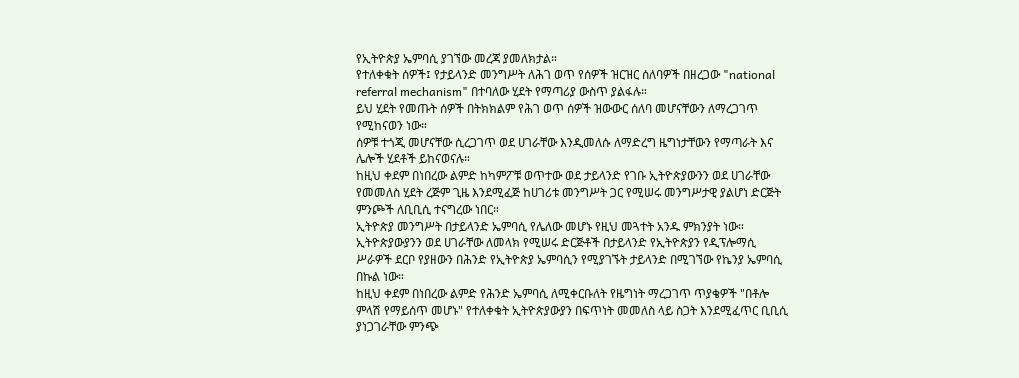የኢትዮጵያ ኤምባሲ ያገኘው መረጃ ያመለክታል።
የተለቀቁት ሰዎች፤ የታይላንድ መንግሥት ለሕገ ወጥ የሰዎች ዝርዝር ሰለባዎች በዘረጋው "national referral mechanism" በተባለው ሂደት የማጣሪያ ውስጥ ያልፋሉ።
ይህ ሂደት የመጡት ሰዎች በትክክልም የሕገ ወጥ ሰዎች ዝውውር ሰለባ መሆናቸውን ለማረጋገጥ የሚከናወን ነው።
ሰዎቹ ተጎጂ መሆናቸው ሲረጋገጥ ወደ ሀገራቸው እንዲመለሱ ለማድረግ ዜግነታቸውን የማጣራት እና ሌሎች ሂደቶች ይከናወናሉ።
ከዚህ ቀደም በነበረው ልምድ ከካምፖቹ ወጥተው ወደ ታይላንድ የገቡ ኢትዮጵያውንን ወደ ሀገራቸው የመመለስ ሂደት ረጅም ጊዜ እንደሚፈጅ ከሀገሪቱ መንግሥት ጋር የሚሠሩ መንግሥታዊ ያልሆነ ድርጅት ምንጮች ለቢቢሲ ተናግረው ነበር።
ኢትዮጵያ መንግሥት በታይላንድ ኤምባሲ የሌለው መሆኑ የዚህ መጓተት አንዱ ምክንያት ነው።
ኢትዮጵያውያንን ወደ ሀገራቸው ለመላክ የሚሠሩ ድርጅቶች በታይላንድ የኢትዮጵያን የዲፕሎማሲ ሥራዎች ደርቦ የያዘውን በሕንድ የኢትዮጵያ ኤምባሲን የሚያገኙት ታይላንድ በሚገኘው የኬንያ ኤምባሲ በኩል ነው።
ከዚህ ቀደም በነበረው ልምድ የሕንድ ኤምባሲ ለሚቀርቡለት የዜግነት ማረጋገጥ ጥያቄዎች "በቶሎ ምላሽ የማይሰጥ መሆኑ" የተለቀቁት ኢትዮጵያውያን በፍጥነት መመለስ ላይ ስጋት እንደሚፈጥር ቢቢሲ ያነጋገራቸው ምንጭ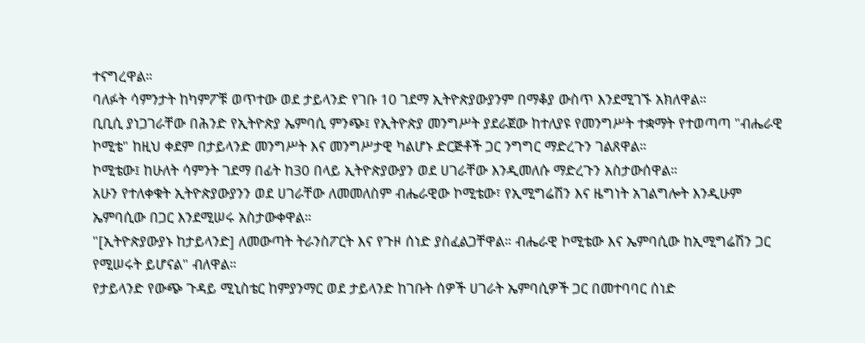ተናግረዋል።
ባለፉት ሳምንታት ከካምፖቹ ወጥተው ወደ ታይላንድ የገቡ 10 ገደማ ኢትዮጵያውያንም በማቆያ ውስጥ እንደሚገኙ አክለዋል።
ቢቢሲ ያነጋገራቸው በሕንድ የኢትዮጵያ ኤምባሲ ምንጭ፤ የኢትዮጵያ መንግሥት ያደራጀው ከተለያዩ የመንግሥት ተቋማት የተወጣጣ "ብሔራዊ ኮሚቴ" ከዚህ ቀደም በታይላንድ መንግሥት እና መንግሥታዊ ካልሆኑ ድርጅቶች ጋር ንግግር ማድረጉን ገልጸዋል።
ኮሚቴው፤ ከሁለት ሳምንት ገደማ በፊት ከ30 በላይ ኢትዮጵያውያን ወደ ሀገራቸው እንዲመለሱ ማድረጉን አስታውሰዋል።
አሁን የተለቀቁት ኢትዮጵያውያንን ወደ ሀገራቸው ለመመለስም ብሔራዊው ኮሚቴው፣ የኢሚግሬሽን እና ዜግነት አገልግሎት እንዲሁም ኤምባሲው በጋር እንደሚሠሩ አስታውቀዋል።
"[ኢትዮጵያውያኑ ከታይላንድ] ለመውጣት ትራንስፖርት እና የጉዞ ሰነድ ያስፈልጋቸዋል። ብሔራዊ ኮሚቴው እና ኤምባሲው ከኢሚግሬሽን ጋር የሚሠሩት ይሆናል" ብለዋል።
የታይላንድ የውጭ ጉዳይ ሚኒስቴር ከምያንማር ወደ ታይላንድ ከገቡት ሰዎች ሀገራት ኤምባሲዎች ጋር በመተባባር ሰነድ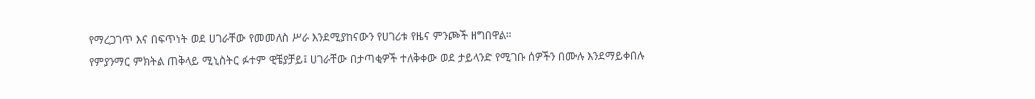የማረጋገጥ እና በፍጥነት ወደ ሀገራቸው የመመለስ ሥራ እንደሚያከናውን የሀገሪቱ የዜና ምንጮች ዘግበዋል።
የምያንማር ምክትል ጠቅላይ ሚኒስትር ፉተም ዊቼያቻይ፤ ሀገራቸው በታጣቂዎች ተለቅቀው ወደ ታይላንድ የሚገቡ ሰዎችን በሙሉ እንደማይቀበሉ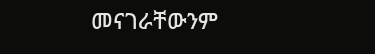መናገራቸውንም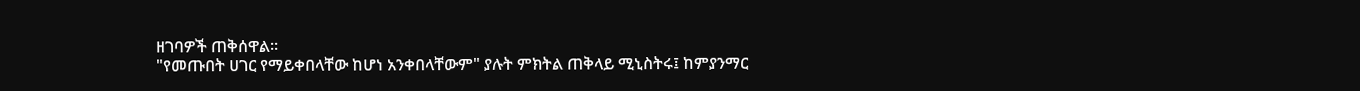ዘገባዎች ጠቅሰዋል።
"የመጡበት ሀገር የማይቀበላቸው ከሆነ አንቀበላቸውም" ያሉት ምክትል ጠቅላይ ሚኒስትሩ፤ ከምያንማር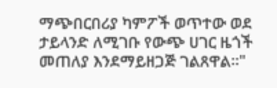ማጭበርበሪያ ካምፖች ወጥተው ወደ ታይላንድ ለሚገቡ የውጭ ሀገር ዜጎች መጠለያ እንደማይዘጋጅ ገልጸዋል።"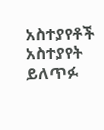አስተያየቶች
አስተያየት ይለጥፉ